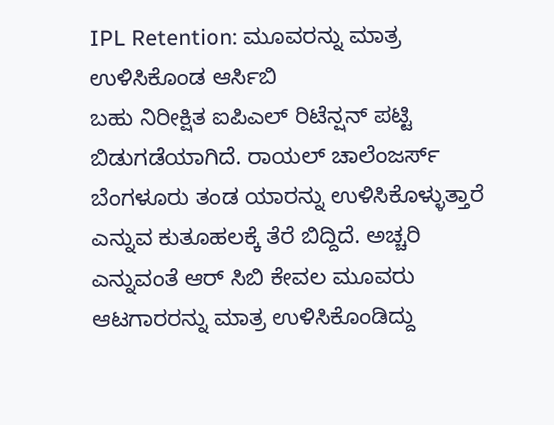IPL Retention: ಮೂವರನ್ನು ಮಾತ್ರ ಉಳಿಸಿಕೊಂಡ ಆರ್ಸಿಬಿ
ಬಹು ನಿರೀಕ್ಷಿತ ಐಪಿಎಲ್ ರಿಟೆನ್ಷನ್ ಪಟ್ಟಿ ಬಿಡುಗಡೆಯಾಗಿದೆ. ರಾಯಲ್ ಚಾಲೆಂಜರ್ಸ್ ಬೆಂಗಳೂರು ತಂಡ ಯಾರನ್ನು ಉಳಿಸಿಕೊಳ್ಳುತ್ತಾರೆ ಎನ್ನುವ ಕುತೂಹಲಕ್ಕೆ ತೆರೆ ಬಿದ್ದಿದೆ. ಅಚ್ಚರಿ ಎನ್ನುವಂತೆ ಆರ್ ಸಿಬಿ ಕೇವಲ ಮೂವರು ಆಟಗಾರರನ್ನು ಮಾತ್ರ ಉಳಿಸಿಕೊಂಡಿದ್ದು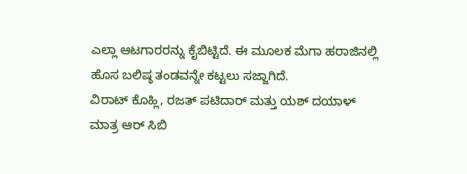ಎಲ್ಲಾ ಆಟಗಾರರನ್ನು ಕೈಬಿಟ್ಟಿದೆ. ಈ ಮೂಲಕ ಮೆಗಾ ಹರಾಜಿನಲ್ಲಿ ಹೊಸ ಬಲಿಷ್ಠ ತಂಡವನ್ನೇ ಕಟ್ಟಲು ಸಜ್ಜಾಗಿದೆ.
ವಿರಾಟ್ ಕೊಹ್ಲಿ, ರಜತ್ ಪಟಿದಾರ್ ಮತ್ತು ಯಶ್ ದಯಾಳ್ ಮಾತ್ರ ಆರ್ ಸಿಬಿ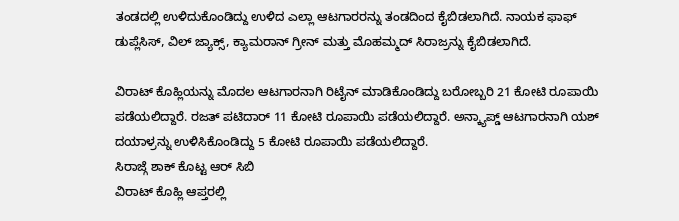ತಂಡದಲ್ಲಿ ಉಳಿದುಕೊಂಡಿದ್ದು ಉಳಿದ ಎಲ್ಲಾ ಆಟಗಾರರನ್ನು ತಂಡದಿಂದ ಕೈಬಿಡಲಾಗಿದೆ. ನಾಯಕ ಫಾಫ್ ಡುಪ್ಲೆಸಿಸ್, ವಿಲ್ ಜ್ಯಾಕ್ಸ್, ಕ್ಯಾಮರಾನ್ ಗ್ರೀನ್ ಮತ್ತು ಮೊಹಮ್ಮದ್ ಸಿರಾಜ್ರನ್ನು ಕೈಬಿಡಲಾಗಿದೆ.

ವಿರಾಟ್ ಕೊಹ್ಲಿಯನ್ನು ಮೊದಲ ಆಟಗಾರನಾಗಿ ರಿಟೈನ್ ಮಾಡಿಕೊಂಡಿದ್ದು ಬರೋಬ್ಬರಿ 21 ಕೋಟಿ ರೂಪಾಯಿ ಪಡೆಯಲಿದ್ದಾರೆ. ರಜತ್ ಪಟಿದಾರ್ 11 ಕೋಟಿ ರೂಪಾಯಿ ಪಡೆಯಲಿದ್ದಾರೆ. ಅನ್ಕ್ಯಾಪ್ಡ್ ಆಟಗಾರನಾಗಿ ಯಶ್ ದಯಾಳ್ರನ್ನು ಉಳಿಸಿಕೊಂಡಿದ್ದು 5 ಕೋಟಿ ರೂಪಾಯಿ ಪಡೆಯಲಿದ್ದಾರೆ.
ಸಿರಾಜ್ಗೆ ಶಾಕ್ ಕೊಟ್ಟ ಆರ್ ಸಿಬಿ
ವಿರಾಟ್ ಕೊಹ್ಲಿ ಆಪ್ತರಲ್ಲಿ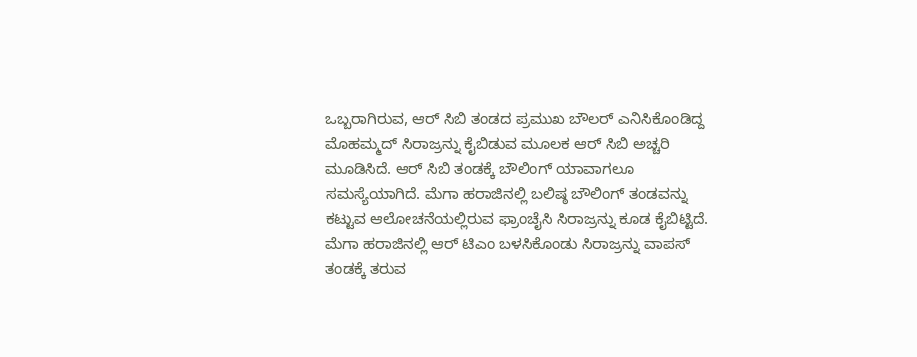ಒಬ್ಬರಾಗಿರುವ, ಆರ್ ಸಿಬಿ ತಂಡದ ಪ್ರಮುಖ ಬೌಲರ್ ಎನಿಸಿಕೊಂಡಿದ್ದ ಮೊಹಮ್ಮದ್ ಸಿರಾಜ್ರನ್ನು ಕೈಬಿಡುವ ಮೂಲಕ ಆರ್ ಸಿಬಿ ಅಚ್ಚರಿ ಮೂಡಿಸಿದೆ. ಆರ್ ಸಿಬಿ ತಂಡಕ್ಕೆ ಬೌಲಿಂಗ್ ಯಾವಾಗಲೂ ಸಮಸ್ಯೆಯಾಗಿದೆ. ಮೆಗಾ ಹರಾಜಿನಲ್ಲಿ ಬಲಿಷ್ಠ ಬೌಲಿಂಗ್ ತಂಡವನ್ನು ಕಟ್ಟುವ ಆಲೋಚನೆಯಲ್ಲಿರುವ ಫ್ರಾಂಚೈಸಿ ಸಿರಾಜ್ರನ್ನು ಕೂಡ ಕೈಬಿಟ್ಟಿದೆ.
ಮೆಗಾ ಹರಾಜಿನಲ್ಲಿ ಆರ್ ಟಿಎಂ ಬಳಸಿಕೊಂಡು ಸಿರಾಜ್ರನ್ನು ವಾಪಸ್ ತಂಡಕ್ಕೆ ತರುವ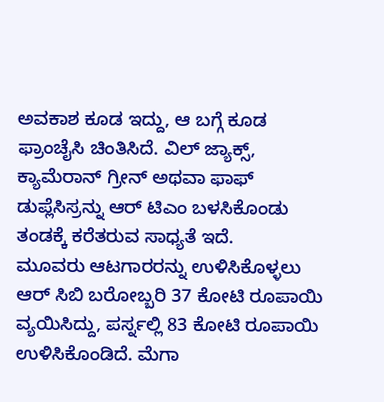ಅವಕಾಶ ಕೂಡ ಇದ್ದು, ಆ ಬಗ್ಗೆ ಕೂಡ ಫ್ರಾಂಚೈಸಿ ಚಿಂತಿಸಿದೆ. ವಿಲ್ ಜ್ಯಾಕ್ಸ್, ಕ್ಯಾಮೆರಾನ್ ಗ್ರೀನ್ ಅಥವಾ ಫಾಫ್ ಡುಪ್ಲೆಸಿಸ್ರನ್ನು ಆರ್ ಟಿಎಂ ಬಳಸಿಕೊಂಡು ತಂಡಕ್ಕೆ ಕರೆತರುವ ಸಾಧ್ಯತೆ ಇದೆ.
ಮೂವರು ಆಟಗಾರರನ್ನು ಉಳಿಸಿಕೊಳ್ಳಲು ಆರ್ ಸಿಬಿ ಬರೋಬ್ಬರಿ 37 ಕೋಟಿ ರೂಪಾಯಿ ವ್ಯಯಿಸಿದ್ದು, ಪರ್ಸ್ನಲ್ಲಿ 83 ಕೋಟಿ ರೂಪಾಯಿ ಉಳಿಸಿಕೊಂಡಿದೆ. ಮೆಗಾ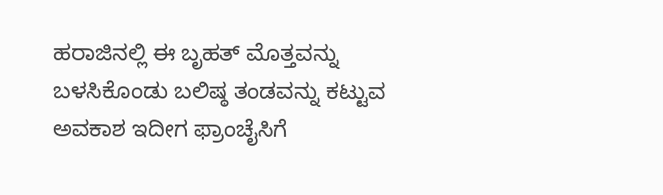ಹರಾಜಿನಲ್ಲಿ ಈ ಬೃಹತ್ ಮೊತ್ತವನ್ನು ಬಳಸಿಕೊಂಡು ಬಲಿಷ್ಠ ತಂಡವನ್ನು ಕಟ್ಟುವ ಅವಕಾಶ ಇದೀಗ ಫ್ರಾಂಚೈಸಿಗೆ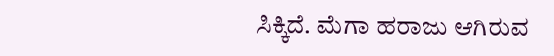ಸಿಕ್ಕಿದೆ. ಮೆಗಾ ಹರಾಜು ಆಗಿರುವ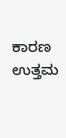ಕಾರಣ ಉತ್ತಮ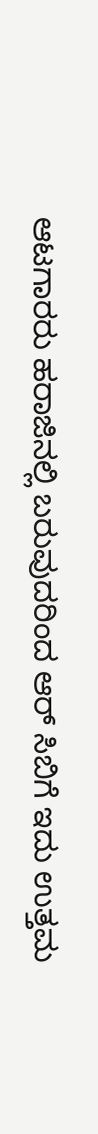ಆಟಗಾರರು ಹರಾಜಿನಲ್ಲಿ ಬರುವುದರಿಂದ ಆರ್ ಸಿಬಿಗೆ ಇದು ಉತ್ತಮ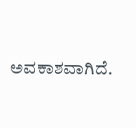ಅವಕಾಶವಾಗಿದೆ.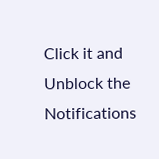Click it and Unblock the Notifications